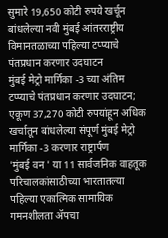सुमारे 19,650 कोटी रुपये खर्चून बांधलेल्या नवी मुंबई आंतरराष्ट्रीय विमानतळाच्या पहिल्या टप्प्याचे पंतप्रधान करणार उदघाटन
मुंबई मेट्रो मार्गिका -3 च्या अंतिम टप्प्याचे पंतप्रधान करणार उदघाटन; एकूण 37,270 कोटी रुपयांहून अधिक खर्चातून बांधलेल्या संपूर्ण मुंबई मेट्रो मार्गिका -3 करणार राष्ट्रार्पण
'मुंबई वन ' या 11 सार्वजनिक वाहतूक परिचालकांसाठीच्या भारतातल्या पहिल्या एकात्मिक सामायिक गमनशीलता ॲपचा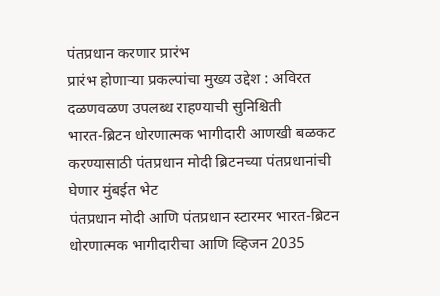पंतप्रधान करणार प्रारंभ
प्रारंभ होणाऱ्या प्रकल्पांचा मुख्य उद्देश : अविरत दळणवळण उपलब्ध राहण्याची सुनिश्चिती
भारत-ब्रिटन धोरणात्मक भागीदारी आणखी बळकट करण्यासाठी पंतप्रधान मोदी ब्रिटनच्या पंतप्रधानांची घेणार मुंबईत भेट
पंतप्रधान मोदी आणि पंतप्रधान स्टारमर भारत-ब्रिटन धोरणात्मक भागीदारीचा आणि व्हिजन 2035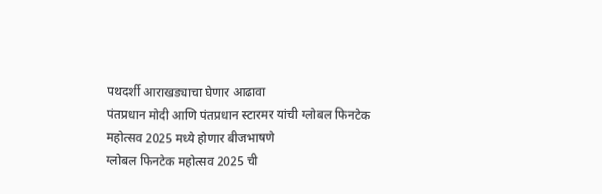पथदर्शी आराखड्याचा घेणार आढावा
पंतप्रधान मोदी आणि पंतप्रधान स्टारमर यांची ग्लोबल फिनटेक महोत्सव 2025 मध्‍ये होणार बीजभाषणे
ग्लोबल फिनटेक महोत्सव 2025 ची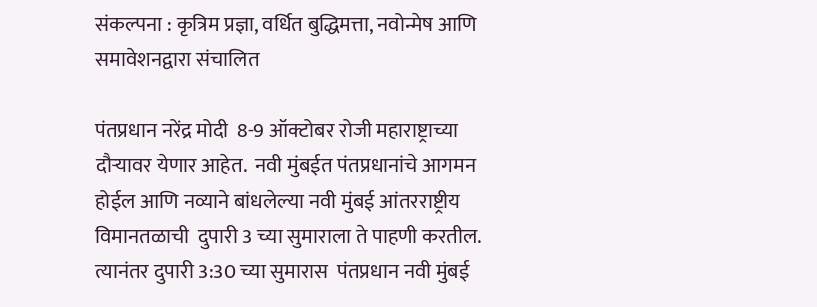संकल्पना : कृत्रिम प्रज्ञा, वर्धित बुद्धिमत्ता, नवोन्मेष आणि समावेशनद्वारा संचालित

पंतप्रधान नरेंद्र मोदी  8-9 ऑक्टोबर रोजी महाराष्ट्राच्या दौऱ्यावर येणार आहेत.  नवी मुंबईत पंतप्रधानांचे आगमन होईल आणि नव्याने बांधलेल्या नवी मुंबई आंतरराष्ट्रीय विमानतळाची  दुपारी 3 च्या सुमाराला ते पाहणी करतील.  त्यानंतर दुपारी 3:30 च्या सुमारास  पंतप्रधान नवी मुंबई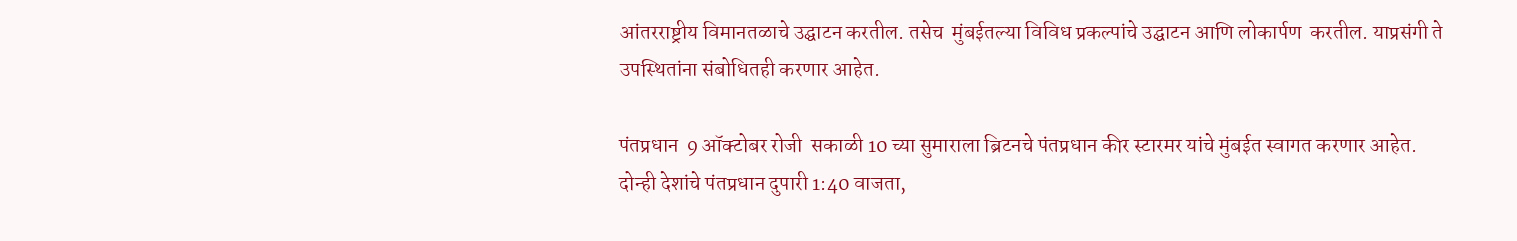आंतरराष्ट्रीय विमानतळाचे उद्घाटन करतील. तसेच  मुंबईतल्या विविध प्रकल्पांचे उद्घाटन आणि लोकार्पण  करतील. याप्रसंगी ते उपस्थितांना संबोधितही करणार आहेत.

पंतप्रधान  9 ऑक्टोबर रोजी  सकाळी 10 च्या सुमाराला ब्रिटनचे पंतप्रधान कीर स्टारमर यांचे मुंबईत स्वागत करणार आहेत. दोन्ही देशांचे पंतप्रधान दुपारी 1:40 वाजता,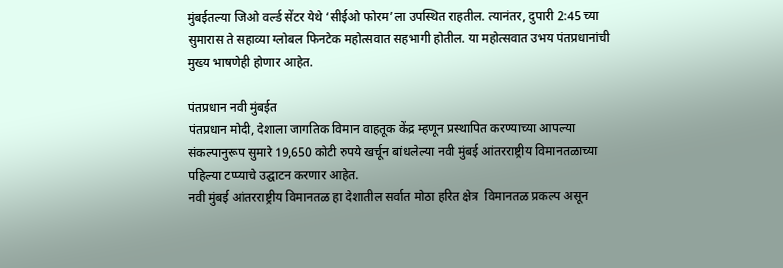मुंबईतल्या जिओ वर्ल्ड सेंटर येथे ‘सीईओ फोरम’ला उपस्थित राहतील. त्यानंतर, दुपारी 2:45 च्या सुमारास ते सहाव्या ग्लोबल फिनटेक महोत्सवात सहभागी होतील. या महोत्सवात उभय पंतप्रधानांची मुख्य भाषणेही होणार आहेत.

पंतप्रधान नवी मुंबईत
पंतप्रधान मोदी, देशाला जागतिक विमान वाहतूक केंद्र म्हणून प्रस्थापित करण्याच्या आपल्या संकल्पानुरूप सुमारे 19,650 कोटी रुपये खर्चून बांधलेल्या नवी मुंबई आंतरराष्ट्रीय विमानतळाच्या  पहिल्या टप्प्याचे उद्घाटन करणार आहेत.
नवी मुंबई आंतरराष्ट्रीय विमानतळ हा देशातील सर्वात मोठा हरित क्षेत्र  विमानतळ प्रकल्प असून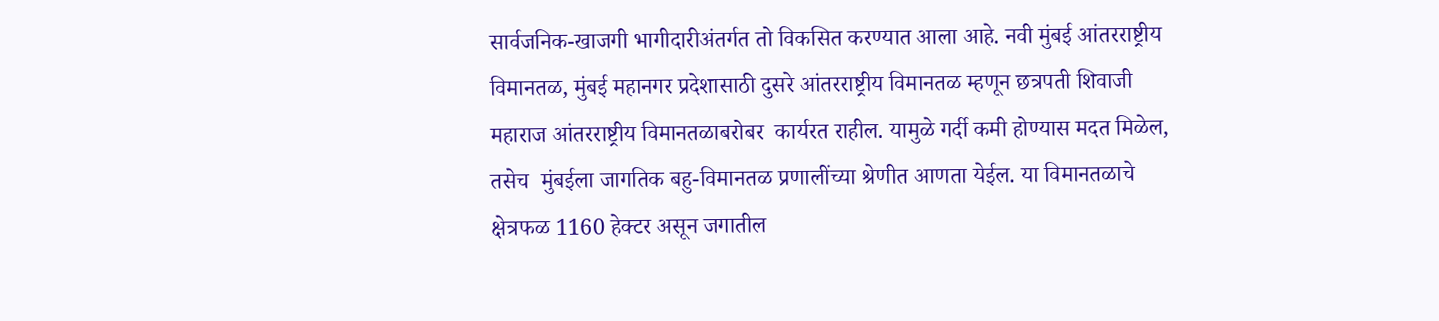सार्वजनिक-खाजगी भागीदारीअंतर्गत तो विकसित करण्यात आला आहे. नवी मुंबई आंतरराष्ट्रीय विमानतळ, मुंबई महानगर प्रदेशासाठी दुसरे आंतरराष्ट्रीय विमानतळ म्हणून छत्रपती शिवाजी महाराज आंतरराष्ट्रीय विमानतळाबरोबर  कार्यरत राहील. यामुळे गर्दी कमी होण्‍यास मदत मिळेल, तसेच  मुंबईला जागतिक बहु-विमानतळ प्रणालींच्या श्रेणीत आणता येईल. या विमानतळाचे क्षेत्रफळ 1160 हेक्टर असून जगातील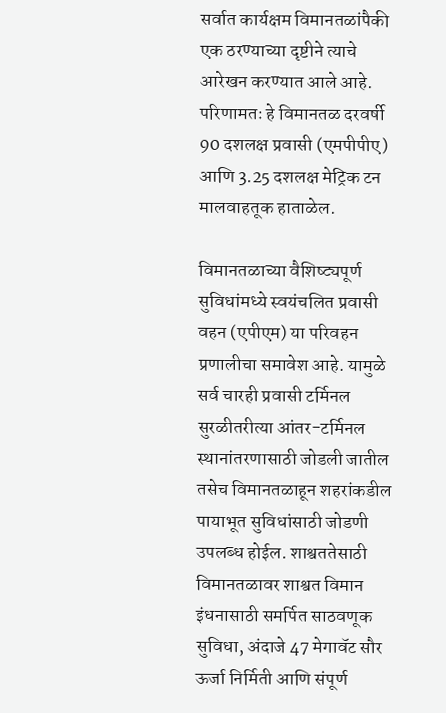सर्वात कार्यक्षम विमानतळांपैकी एक ठरण्याच्या दृष्टीने त्याचे आरेखन करण्यात आले आहे.  परिणामतः हे विमानतळ दरवर्षी 90 दशलक्ष प्रवासी (एमपीपीए) आणि 3.25 दशलक्ष मेट्रिक टन मालवाहतूक हाताळेल.

विमानतळाच्या वैशिष्ट्यपूर्ण सुविधांमध्ये स्वयंचलित प्रवासी वहन (एपीएम) या परिवहन प्रणालीचा समावेश आहे. यामुळे सर्व चारही प्रवासी टर्मिनल सुरळीतरीत्या आंतर-टर्मिनल स्थानांतरणासाठी जोडली जातील तसेच विमानतळाहून शहरांकडील पायाभूत सुविधांसाठी जोडणी उपलब्ध होईल. शाश्वततेसाठी विमानतळावर शाश्वत विमान इंधनासाठी समर्पित साठवणूक सुविधा, अंदाजे 47 मेगावॅट सौर ऊर्जा निर्मिती आणि संपूर्ण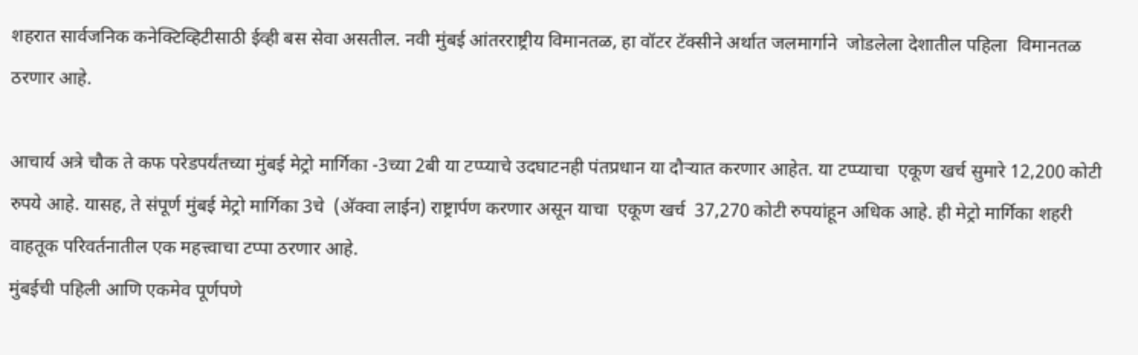शहरात सार्वजनिक कनेक्टिव्हिटीसाठी ईव्ही बस सेवा असतील. नवी मुंबई आंतरराष्ट्रीय विमानतळ, हा वॉटर टॅक्सीने अर्थात जलमार्गाने  जोडलेला देशातील पहिला  विमानतळ ठरणार आहे.

आचार्य अत्रे चौक ते कफ परेडपर्यंतच्या मुंबई मेट्रो मार्गिका -3च्या 2बी या टप्प्याचे उदघाटनही पंतप्रधान या दौऱ्यात करणार आहेत. या टप्प्याचा  एकूण खर्च सुमारे 12,200 कोटी रुपये आहे. यासह, ते संपूर्ण मुंबई मेट्रो मार्गिका 3चे  (अ‍ॅक्वा लाईन) राष्ट्रार्पण करणार असून याचा  एकूण खर्च  37,270 कोटी रुपयांहून अधिक आहे. ही मेट्रो मार्गिका शहरी वाहतूक परिवर्तनातील एक महत्त्वाचा टप्पा ठरणार आहे.
मुंबईची पहिली आणि एकमेव पूर्णपणे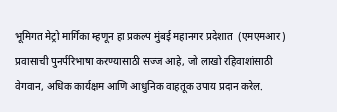भूमिगत मेट्रो मार्गिका म्हणून हा प्रकल्प मुंबई महानगर प्रदेशात  (एमएमआर) प्रवासाची पुनर्परिभाषा करण्यासाठी सज्ज आहे, जो लाखो रहिवाशांसाठी वेगवान, अधिक कार्यक्षम आणि आधुनिक वाहतूक उपाय प्रदान करेल.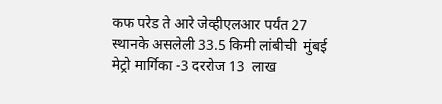कफ परेड ते आरे जेव्हीएलआर पर्यंत 27 स्थानके असलेली 33.5 किमी लांबीची  मुंबई मेट्रो मार्गिका -3 दररोज 13  लाख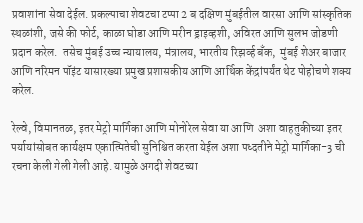प्रवाशांना सेवा देईल. प्रकल्पाचा शेवटचा टप्पा 2 ब दक्षिण मुंबईतील वारसा आणि सांस्कृतिक स्थळांशी, जसे की फोर्ट, काळा घोडा आणि मरीन ड्राइव्हशी, अविरत आणि सुलभ जोडणी प्रदान करेल.  तसेच मुंबई उच्च न्यायालय, मंत्रालय, भारतीय रिझर्व्ह बँक,  मुंबई शेअर बाजार आणि नरिमन पॉइंट यासारख्या प्रमुख प्रशासकीय आणि आर्थिक केंद्रांपर्यंत थेट पोहोचणे शक्य करेल.

रेल्वे, विमानतळ, इतर मेट्रो मार्गिका आणि मोनोरेल सेवा या आणि  अशा वाहतुकीच्या इतर पर्यायांसोबत कार्यक्षम एकात्मितेची सुनिश्चित करता येईल अशा पध्‍दतीने मेट्रो मार्गिका-3 ची रचना केली गेली गेली आहे. यामुळे अगदी शेवटच्या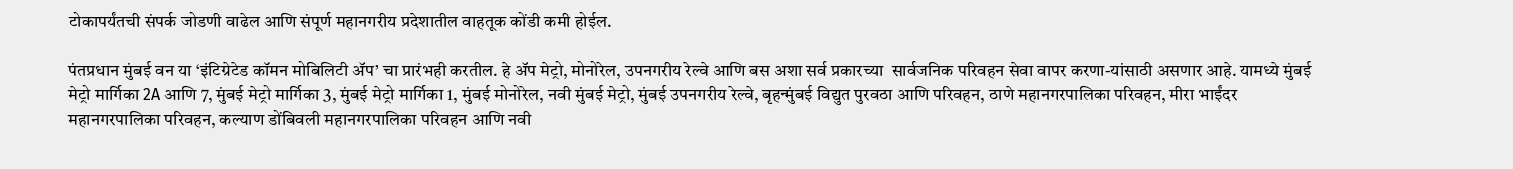टोकापर्यंतची संपर्क जोडणी वाढेल आणि संपूर्ण महानगरीय प्रदेशातील वाहतूक कोंडी कमी होईल.

पंतप्रधान मुंबई वन या ‘इंटिग्रेटेड कॉमन मोबिलिटी ॲप’ चा प्रारंभही करतील. हे ॲप मेट्रो, मोनोरेल, उपनगरीय रेल्वे आणि बस अशा सर्व प्रकारच्या  सार्वजनिक परिवहन सेवा वापर करणा-यांसाठी असणार आहे. यामध्ये मुंबई मेट्रो मार्गिका 2A आणि 7, मुंबई मेट्रो मार्गिका 3, मुंबई मेट्रो मार्गिका 1, मुंबई मोनोरेल, नवी मुंबई मेट्रो, मुंबई उपनगरीय रेल्वे, बृहन्मुंबई विद्युत पुरवठा आणि परिवहन, ठाणे महानगरपालिका परिवहन, मीरा भाईंदर महानगरपालिका परिवहन, कल्याण डोंबिवली महानगरपालिका परिवहन आणि नवी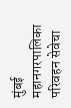मुंबई महानगरपालिका परिवहन सेवेचा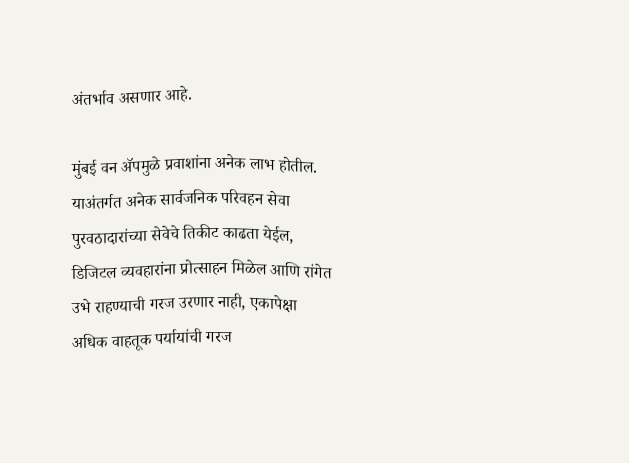अंतर्भाव असणार आहे.

मुंबई वन ॲपमुळे प्रवाशांना अनेक लाभ होतील. याअंतर्गत अनेक सार्वजनिक परिवहन सेवा पुरवठादारांच्या सेवेचे तिकीट काढता येईल, डिजिटल व्यवहारांना प्रोत्साहन मिळेल आणि रांगेत उभे राहण्याची गरज उरणार नाही, एकापेक्षा अधिक वाहतूक पर्यायांची गरज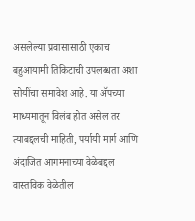असलेल्या प्रवासासाठी एकाच बहुआयामी तिकिटाची उपलब्धता अशा सोयींचा समावेश आहे. या ॲपच्या माध्यमातून विलंब होत असेल तर त्याबद्दलची माहिती, पर्यायी मार्ग आणि अंदाजित आगमनाच्या वेळेबद्दल वास्तविक वेळेतील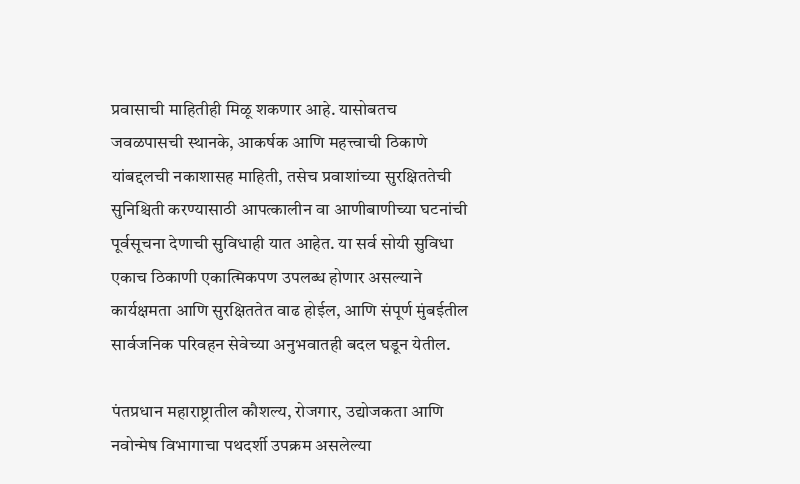प्रवासाची माहितीही मिळू शकणार आहे. यासोबतच जवळपासची स्थानके, आकर्षक आणि महत्त्वाची ठिकाणे यांबद्दलची नकाशासह माहिती, तसेच प्रवाशांच्या सुरक्षिततेची सुनिश्चिती करण्यासाठी आपत्कालीन वा आणीबाणीच्या घटनांची पूर्वसूचना देणाची सुविधाही यात आहेत. या सर्व सोयी सुविधा एकाच ठिकाणी एकात्मिकपण उपलब्ध होणार असल्याने कार्यक्षमता आणि सुरक्षिततेत वाढ होईल, आणि संपूर्ण मुंबईतील सार्वजनिक परिवहन सेवेच्या अनुभवातही बदल घडून येतील.

पंतप्रधान महाराष्ट्रातील कौशल्य, रोजगार, उद्योजकता आणि नवोन्मेष विभागाचा पथदर्शी उपक्रम असलेल्या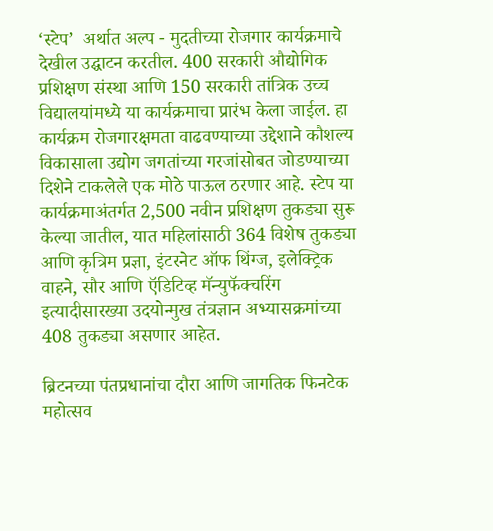‘स्टेप’  अर्थात अल्प - मुदतीच्या रोजगार कार्यक्रमाचे देखील उद्घाटन करतील. 400 सरकारी औद्योगिक प्रशिक्षण संस्था आणि 150 सरकारी तांत्रिक उच्च विद्यालयांमध्ये या कार्यक्रमाचा प्रारंभ केला जाईल. हा कार्यक्रम रोजगारक्षमता वाढवण्याच्या उद्देशाने कौशल्य विकासाला उद्योग जगतांच्या गरजांसोबत जोडण्याच्या दिशेने टाकलेले एक मोठे पाऊल ठरणार आहे. स्टेप या कार्यक्रमाअंतर्गत 2,500 नवीन प्रशिक्षण तुकड्या सुरू केल्या जातील, यात महिलांसाठी 364 विशेष तुकड्या आणि कृत्रिम प्रज्ञा, इंटरनेट ऑफ थिंग्ज, इलेक्ट्रिक वाहने, सौर आणि ऍडिटिव्ह मॅन्युफॅक्चरिंग इत्यादीसारख्या उदयोन्मुख तंत्रज्ञान अभ्यासक्रमांच्या 408 तुकड्या असणार आहेत.

ब्रिटनच्या पंतप्रधानांचा दौरा आणि जागतिक फिनटेक महोत्सव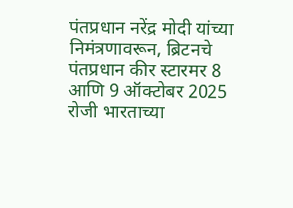पंतप्रधान नरेंद्र मोदी यांच्या निमंत्रणावरून, ब्रिटनचे पंतप्रधान कीर स्टारमर 8 आणि 9 ऑक्टोबर 2025 रोजी भारताच्या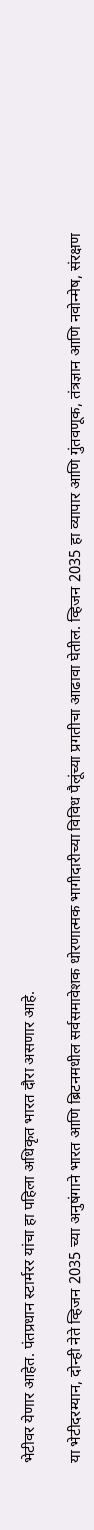भेटीवर येणार आहेत. पंतप्रधान स्टार्मरर यांचा हा पहिला अधिकृत भारत दौरा असणार आहे.

या भेटीदरम्यान, दोन्ही नेते व्हिजन 2035 च्या अनुषंगाने भारत आणि ब्रिटनमधील सर्वसमावेशक धोरणात्मक भागीदारीच्या विविध पैलूंच्या प्रगतीचा आढावा घेतील. व्हिजन 2035 हा व्यापार आणि गुंतवणूक, तंत्रज्ञान आणि नवोन्मेष, संरक्षण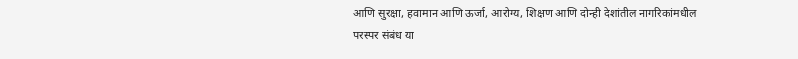आणि सुरक्षा, हवामान आणि ऊर्जा, आरोग्य, शिक्षण आणि दोन्ही देशांतील नागरिकांमधील परस्पर संबंध या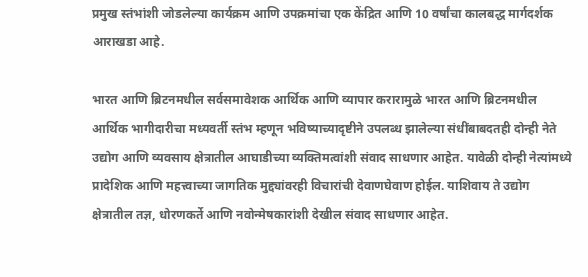प्रमुख स्तंभांशी जोडलेल्या कार्यक्रम आणि उपक्रमांचा एक केंद्रित आणि 10 वर्षांचा कालबद्ध मार्गदर्शक आराखडा आहे.

भारत आणि ब्रिटनमधील सर्वसमावेशक आर्थिक आणि व्यापार करारामुळे भारत आणि ब्रिटनमधील आर्थिक भागीदारीचा मध्यवर्ती स्तंभ म्हणून भविष्याच्यादृष्टीने उपलब्ध झालेल्या संधींबाबदतही दोन्ही नेते उद्योग आणि व्यवसाय क्षेत्रातील आघाडीच्या व्यक्तिमत्वांशी संवाद साधणार आहेत. यावेळी दोन्ही नेत्यांमध्ये प्रादेशिक आणि महत्त्वाच्या जागतिक मुद्द्यांवरही विचारांची देवाणघेवाण होईल. याशिवाय ते उद्योग क्षेत्रातील तज्ञ, धोरणकर्ते आणि नवोन्मेषकारांशी देखील संवाद साधणार आहेत.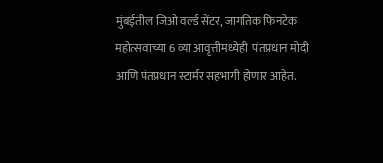मुंबईतील जिओ वर्ल्ड सेंटर, जागतिक फिनटेक महोत्सवाच्या 6 व्या आवृत्तीमध्येही  पंतप्रधान मोदी आणि पंतप्रधान स्टार्मर सहभागी होणार आहेत.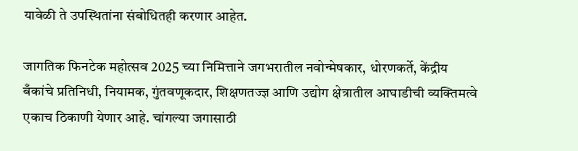यावेळी ते उपस्थितांना संबोधितही करणार आहेत.

जागतिक फिनटेक महोत्सव 2025 च्या निमित्ताने जगभरातील नवोन्मेषकार, धोरणकर्ते, केंद्रीय बँकांचे प्रतिनिधी, नियामक, गुंतवणूकदार, शिक्षणतज्ज्ञ आणि उद्योग क्षेत्रातील आघाडीची व्यक्तिमत्वे एकाच ठिकाणी येणार आहे. चांगल्या जगासाठी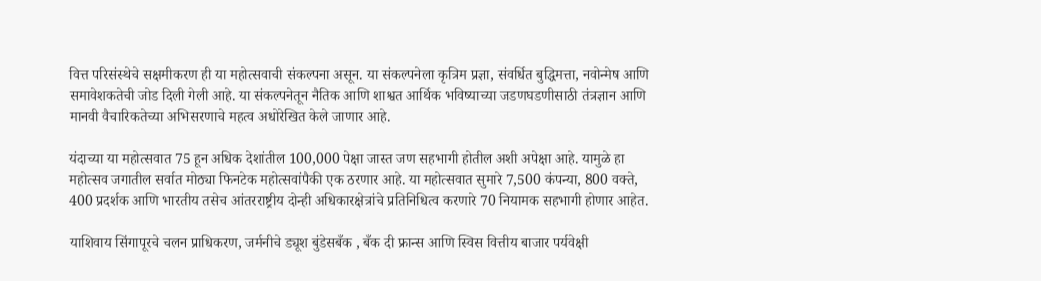वित्त परिसंस्थेचे सक्षमीकरण ही या महोत्सवाची संकल्पना असून. या संकल्पनेला कृत्रिम प्रज्ञा, संवर्धित बुद्धिमत्ता, नवोन्मेष आणि समावेशकतेची जोड दिली गेली आहे. या संकल्पनेतून नैतिक आणि शाश्वत आर्थिक भविष्याच्या जडणघडणीसाठी तंत्रज्ञान आणि मानवी वैचारिकतेच्या अभिसरणाचे महत्व अधोरेखित केले जाणार आहे.

यंदाच्या या महोत्सवात 75 हून अधिक देशांतील 100,000 पेक्षा जास्त जण सहभागी होतील अशी अपेक्षा आहे. यामुळे हा महोत्सव जगातील सर्वात मोठ्या फिनटेक महोत्सवांपैकी एक ठरणार आहे. या महोत्सवात सुमारे 7,500 कंपन्या, 800 वक्ते, 400 प्रदर्शक आणि भारतीय तसेच आंतरराष्ट्रीय दोन्ही अधिकारक्षेत्रांचे प्रतिनिधित्व करणारे 70 नियामक सहभागी होणार आहेत.

याशिवाय सिंगापूरचे चलन प्राधिकरण, जर्मनीचे ड्यूश बुंडेसबँक , बँक दी फ्रान्स आणि स्विस वित्तीय बाजार पर्यवेक्षी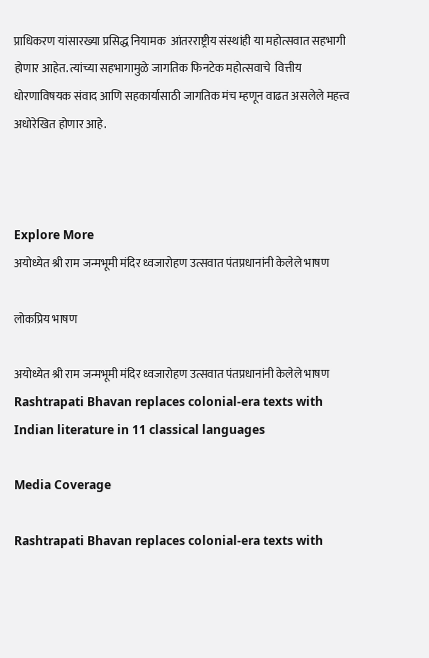प्राधिकरण यांसारख्या प्रसिद्ध नियामक  आंतरराष्ट्रीय संस्थांही या महोत्सवात सहभागी होणार आहेत. त्यांच्या सहभागामुळे जागतिक फिनटेक महोत्सवाचे  वित्तीय धोरणाविषयक संवाद आणि सहकार्यासाठी जागतिक मंच म्हणून वाढत असलेले महत्त्व अधोरेखित होणार आहे.



Explore More
अयोध्येत श्री राम जन्मभूमी मंदिर ध्वजारोहण उत्सवात पंतप्रधानांनी केलेले भाषण

लोकप्रिय भाषण

अयोध्येत श्री राम जन्मभूमी मंदिर ध्वजारोहण उत्सवात पंतप्रधानांनी केलेले भाषण
Rashtrapati Bhavan replaces colonial-era texts with Indian literature in 11 classical languages

Media Coverage

Rashtrapati Bhavan replaces colonial-era texts with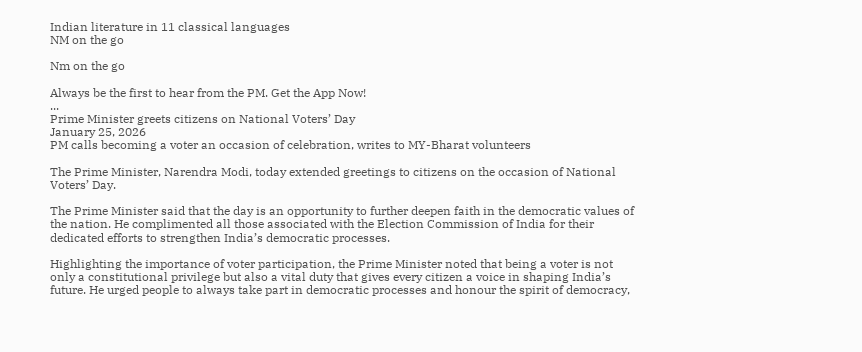Indian literature in 11 classical languages
NM on the go

Nm on the go

Always be the first to hear from the PM. Get the App Now!
...
Prime Minister greets citizens on National Voters’ Day
January 25, 2026
PM calls becoming a voter an occasion of celebration, writes to MY-Bharat volunteers

The Prime Minister, Narendra Modi, today extended greetings to citizens on the occasion of National Voters’ Day.

The Prime Minister said that the day is an opportunity to further deepen faith in the democratic values of the nation. He complimented all those associated with the Election Commission of India for their dedicated efforts to strengthen India’s democratic processes.

Highlighting the importance of voter participation, the Prime Minister noted that being a voter is not only a constitutional privilege but also a vital duty that gives every citizen a voice in shaping India’s future. He urged people to always take part in democratic processes and honour the spirit of democracy,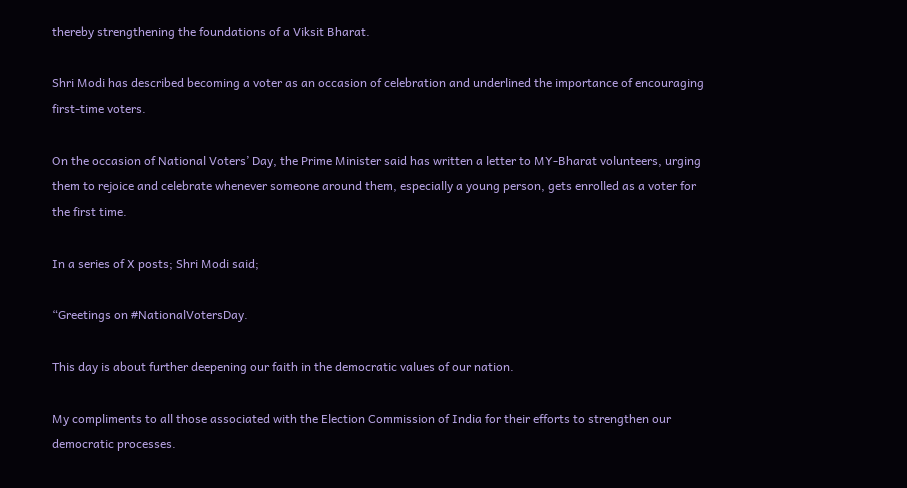thereby strengthening the foundations of a Viksit Bharat.

Shri Modi has described becoming a voter as an occasion of celebration and underlined the importance of encouraging first-time voters.

On the occasion of National Voters’ Day, the Prime Minister said has written a letter to MY-Bharat volunteers, urging them to rejoice and celebrate whenever someone around them, especially a young person, gets enrolled as a voter for the first time.

In a series of X posts; Shri Modi said;

“Greetings on #NationalVotersDay.

This day is about further deepening our faith in the democratic values of our nation.

My compliments to all those associated with the Election Commission of India for their efforts to strengthen our democratic processes.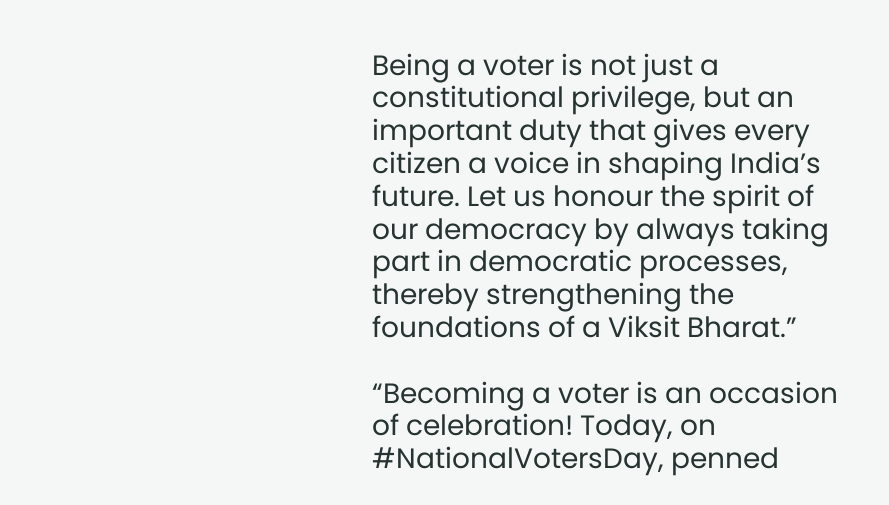Being a voter is not just a constitutional privilege, but an important duty that gives every citizen a voice in shaping India’s future. Let us honour the spirit of our democracy by always taking part in democratic processes, thereby strengthening the foundations of a Viksit Bharat.”

“Becoming a voter is an occasion of celebration! Today, on #NationalVotersDay, penned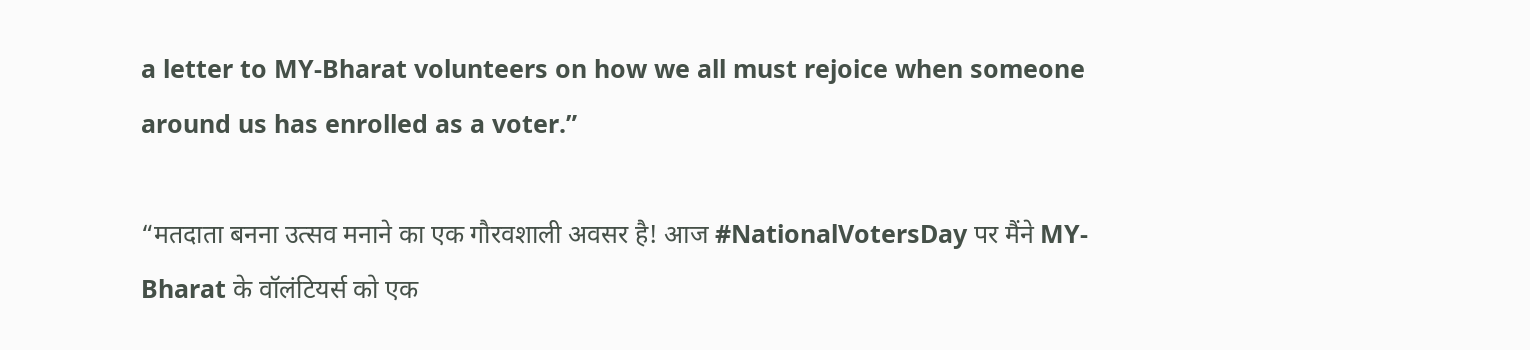a letter to MY-Bharat volunteers on how we all must rejoice when someone around us has enrolled as a voter.”

“मतदाता बनना उत्सव मनाने का एक गौरवशाली अवसर है! आज #NationalVotersDay पर मैंने MY-Bharat के वॉलंटियर्स को एक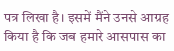पत्र लिखा है। इसमें मैंने उनसे आग्रह किया है कि जब हमारे आसपास का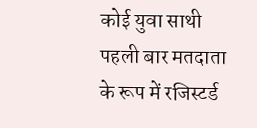कोई युवा साथी पहली बार मतदाता के रूप में रजिस्टर्ड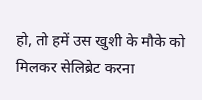हो, तो हमें उस खुशी के मौके को मिलकर सेलिब्रेट करना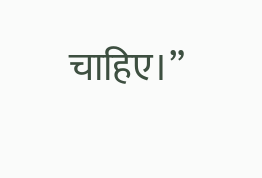चाहिए।”